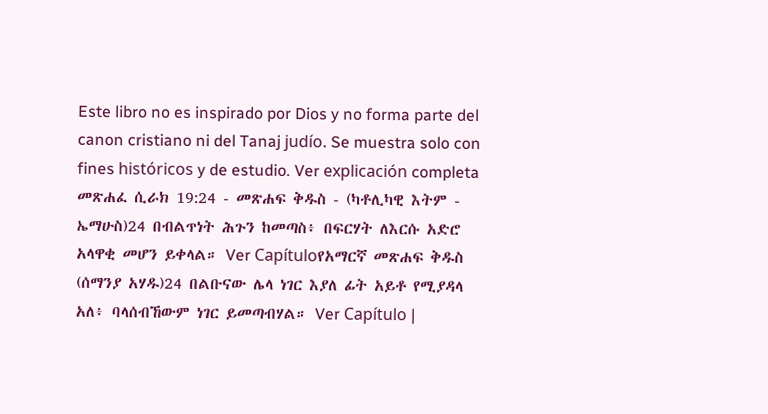Este libro no es inspirado por Dios y no forma parte del canon cristiano ni del Tanaj judío. Se muestra solo con fines históricos y de estudio. Ver explicación completa መጽሐፈ ሲራክ 19:24 - መጽሐፍ ቅዱስ - (ካቶሊካዊ እትም - ኤማሁስ)24 በብልጥነት ሕጉን ከመጣስ፥ በፍርሃት ለእርሱ አድሮ አላዋቂ መሆን ይቀላል። Ver Capítuloየአማርኛ መጽሐፍ ቅዱስ (ሰማንያ አሃዱ)24 በልቡናው ሌላ ነገር እያለ ፊት አይቶ የሚያዳላ አለ፥ ባላሰብኸውም ነገር ይመጣብሃል። Ver Capítulo |